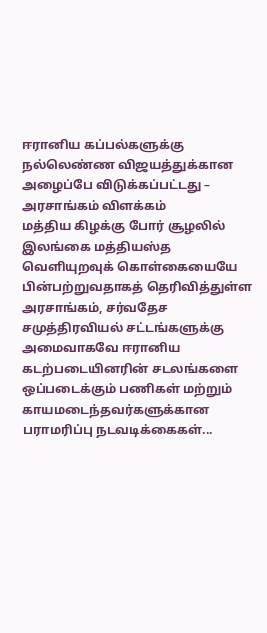ஈரானிய கப்பல்களுக்கு நல்லெண்ண விஜயத்துக்கான அழைப்பே விடுக்கப்பட்டது – அரசாங்கம் விளக்கம்
மத்திய கிழக்கு போர் சூழலில் இலங்கை மத்தியஸ்த வெளியுறவுக் கொள்கையையே பின்பற்றுவதாகத் தெரிவித்துள்ள அரசாங்கம், சர்வதேச சமுத்திரவியல் சட்டங்களுக்கு அமைவாகவே ஈரானிய கடற்படையினரின் சடலங்களை ஒப்படைக்கும் பணிகள் மற்றும் காயமடைந்தவர்களுக்கான பராமரிப்பு நடவடிக்கைகள்...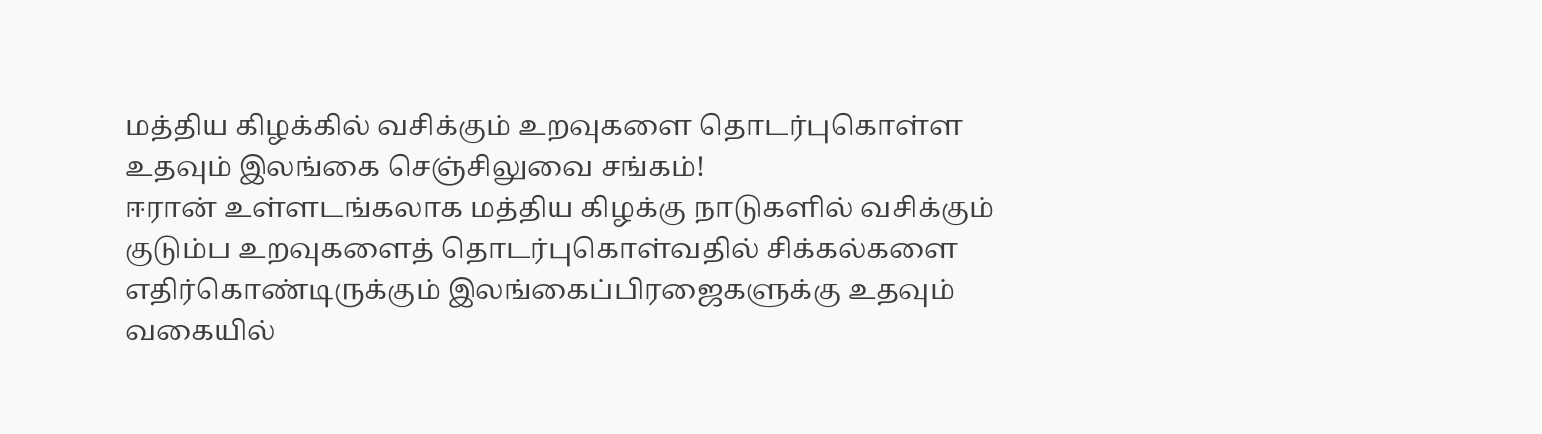மத்திய கிழக்கில் வசிக்கும் உறவுகளை தொடர்புகொள்ள உதவும் இலங்கை செஞ்சிலுவை சங்கம்!
ஈரான் உள்ளடங்கலாக மத்திய கிழக்கு நாடுகளில் வசிக்கும் குடும்ப உறவுகளைத் தொடர்புகொள்வதில் சிக்கல்களை எதிர்கொண்டிருக்கும் இலங்கைப்பிரஜைகளுக்கு உதவும் வகையில்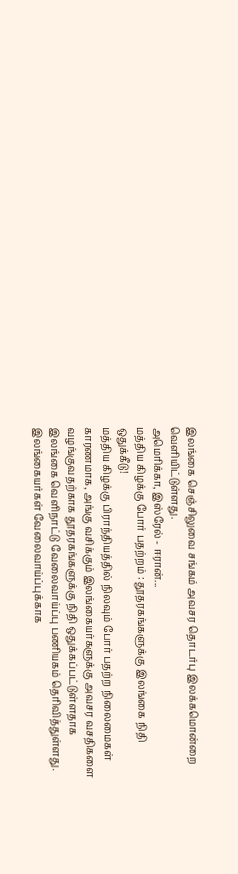இலங்கை செஞ்சிலுவை சங்கம் அவசர தொடர்பு இலக்கமொன்றை வெளியிட்டுள்ளது.
அமெரிக்கா, இஸ்ரேல் - ஈரான்...
மத்திய கிழக்கு போர் பதற்றம் : தூதரகங்களுக்கு இலங்கை நிதி ஒதுக்கீடு!
மத்திய கிழக்கு பிராந்தியத்தில் நிலவும் போர் பதற்ற நிலைமைகள் காரணமாக, அங்கு வசிக்கும் இலங்கையர்களுக்கு அவசர வசதிகளை வழங்குவதற்காக தூதரகங்களுக்கு நிதி ஒதுக்கப்பட்டுள்ளதாக இலங்கை வெளிநாட்டு வேலைவாய்ப்பு பணியகம் தெரிவித்துள்ளது.
இலங்கையர்கள் வேலைவாய்ப்புக்காக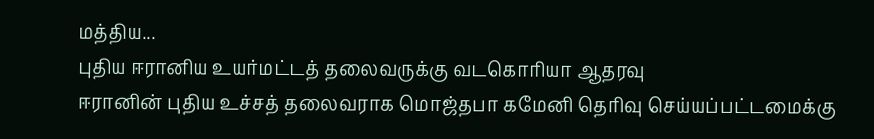மத்திய...
புதிய ஈரானிய உயர்மட்டத் தலைவருக்கு வடகொரியா ஆதரவு
ஈரானின் புதிய உச்சத் தலைவராக மொஜ்தபா கமேனி தெரிவு செய்யப்பட்டமைக்கு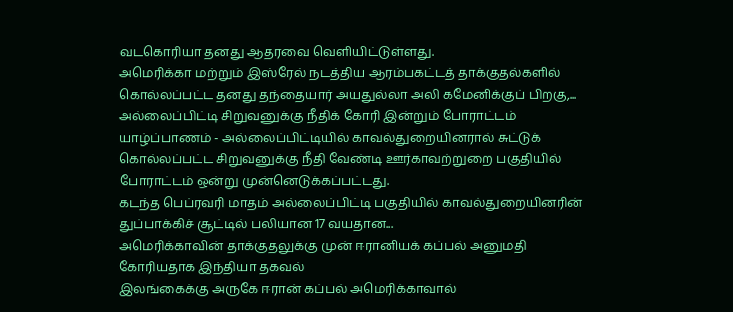வடகொரியா தனது ஆதரவை வெளியிட்டுள்ளது.
அமெரிக்கா மற்றும் இஸ்ரேல் நடத்திய ஆரம்பகட்டத் தாக்குதல்களில் கொல்லப்பட்ட தனது தந்தையார் அயதுல்லா அலி கமேனிக்குப் பிறகு,...
அல்லைப்பிட்டி சிறுவனுக்கு நீதிக் கோரி இன்றும் போராட்டம்
யாழ்ப்பாணம் - அல்லைப்பிட்டியில் காவல்துறையினரால் சுட்டுக் கொல்லப்பட்ட சிறுவனுக்கு நீதி வேண்டி ஊர்காவற்றுறை பகுதியில் போராட்டம் ஒன்று முன்னெடுக்கப்பட்டது.
கடந்த பெப்ரவரி மாதம் அல்லைப்பிட்டி பகுதியில் காவல்துறையினரின் துப்பாக்கிச் சூட்டில் பலியான 17 வயதான...
அமெரிக்காவின் தாக்குதலுக்கு முன் ஈரானியக் கப்பல் அனுமதி கோரியதாக இந்தியா தகவல்
இலங்கைக்கு அருகே ஈரான் கப்பல் அமெரிக்காவால்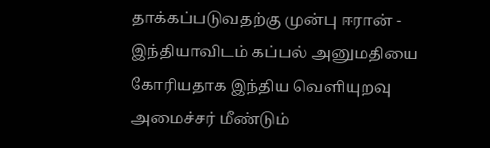தாக்கப்படுவதற்கு முன்பு ஈரான் - இந்தியாவிடம் கப்பல் அனுமதியை கோரியதாக இந்திய வெளியுறவு அமைச்சர் மீண்டும்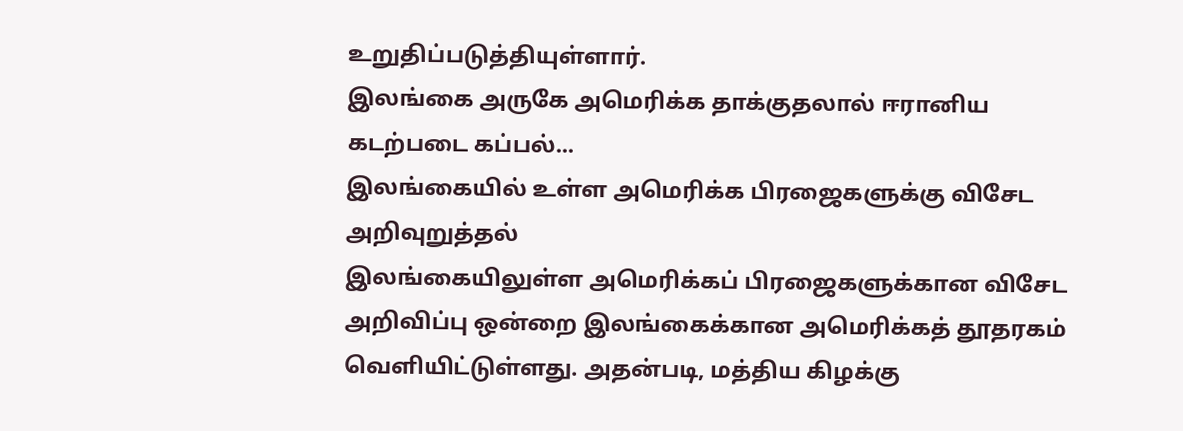உறுதிப்படுத்தியுள்ளார்.
இலங்கை அருகே அமெரிக்க தாக்குதலால் ஈரானிய கடற்படை கப்பல்...
இலங்கையில் உள்ள அமெரிக்க பிரஜைகளுக்கு விசேட அறிவுறுத்தல்
இலங்கையிலுள்ள அமெரிக்கப் பிரஜைகளுக்கான விசேட அறிவிப்பு ஒன்றை இலங்கைக்கான அமெரிக்கத் தூதரகம் வெளியிட்டுள்ளது. அதன்படி, மத்திய கிழக்கு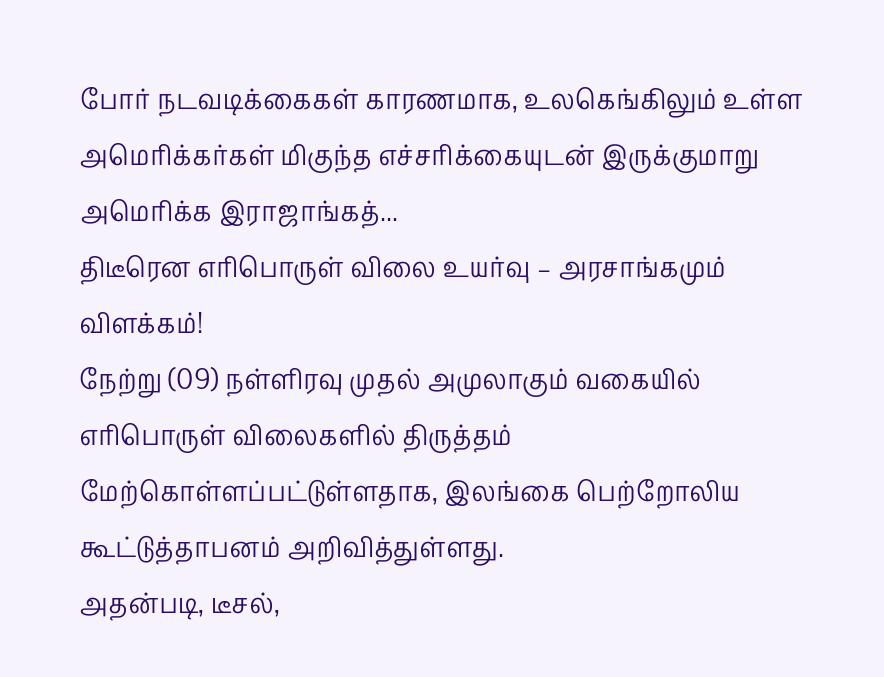போர் நடவடிக்கைகள் காரணமாக, உலகெங்கிலும் உள்ள அமெரிக்கர்கள் மிகுந்த எச்சரிக்கையுடன் இருக்குமாறு அமெரிக்க இராஜாங்கத்...
திடீரென எரிபொருள் விலை உயர்வு – அரசாங்கமும் விளக்கம்!
நேற்று (09) நள்ளிரவு முதல் அமுலாகும் வகையில் எரிபொருள் விலைகளில் திருத்தம் மேற்கொள்ளப்பட்டுள்ளதாக, இலங்கை பெற்றோலிய கூட்டுத்தாபனம் அறிவித்துள்ளது.
அதன்படி, டீசல்,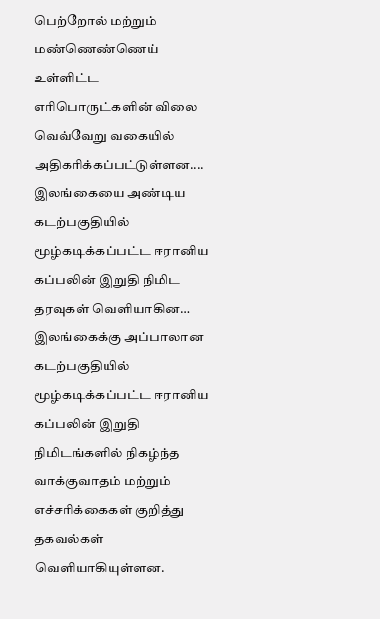பெற்றோல் மற்றும் மண்ணெண்ணெய் உள்ளிட்ட எரிபொருட்களின் விலை வெவ்வேறு வகையில் அதிகரிக்கப்பட்டுள்ளன....
இலங்கையை அண்டிய கடற்பகுதியில் மூழ்கடிக்கப்பட்ட ஈரானிய கப்பலின் இறுதி நிமிட தரவுகள் வெளியாகின…
இலங்கைக்கு அப்பாலான கடற்பகுதியில் மூழ்கடிக்கப்பட்ட ஈரானிய கப்பலின் இறுதி நிமிடங்களில் நிகழ்ந்த வாக்குவாதம் மற்றும் எச்சரிக்கைகள் குறித்து தகவல்கள் வெளியாகியுள்ளன.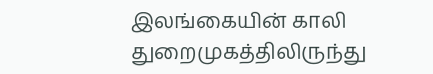இலங்கையின் காலி துறைமுகத்திலிருந்து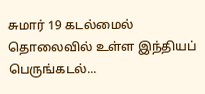சுமார் 19 கடல்மைல் தொலைவில் உள்ள இந்தியப் பெருங்கடல்...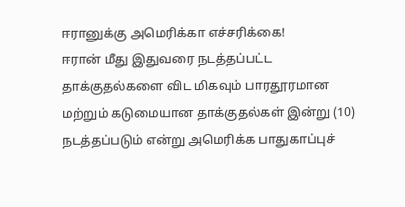ஈரானுக்கு அமெரிக்கா எச்சரிக்கை!
ஈரான் மீது இதுவரை நடத்தப்பட்ட தாக்குதல்களை விட மிகவும் பாரதூரமான மற்றும் கடுமையான தாக்குதல்கள் இன்று (10) நடத்தப்படும் என்று அமெரிக்க பாதுகாப்புச்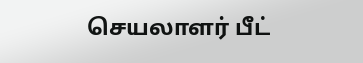செயலாளர் பீட்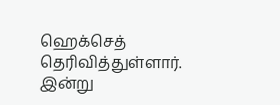ஹெக்செத் தெரிவித்துள்ளார்.
இன்று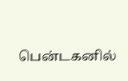பென்டகனில்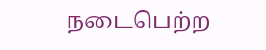நடைபெற்ற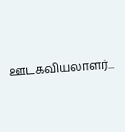ஊடகவியலாளர்...